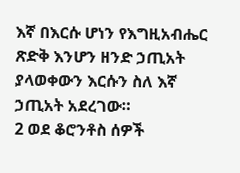እኛ በእርሱ ሆነን የእግዚአብሔር ጽድቅ እንሆን ዘንድ ኃጢአት ያላወቀውን እርሱን ስለ እኛ ኃጢአት አደረገው።
2 ወደ ቆሮንቶስ ሰዎች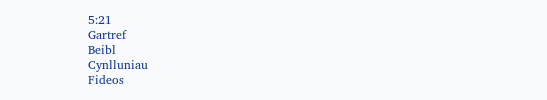5:21
Gartref
Beibl
Cynlluniau
Fideos